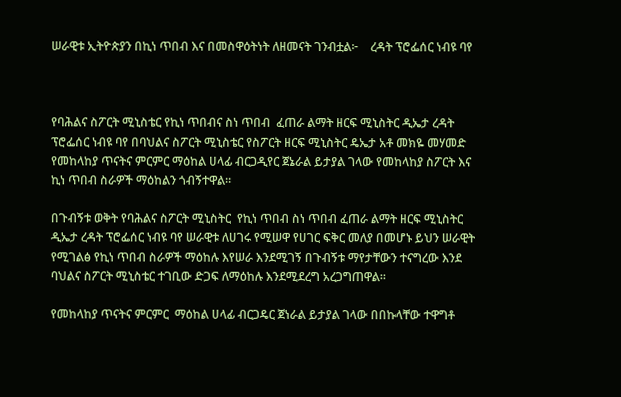ሠራዊቱ ኢትዮጵያን በኪነ ጥበብ እና በመስዋዕትነት ለዘመናት ገንብቷል፦    ረዳት ፕሮፌሰር ነብዩ ባየ



የባሕልና ስፖርት ሚኒስቴር የኪነ ጥበብና ስነ ጥበብ  ፈጠራ ልማት ዘርፍ ሚኒስትር ዲኤታ ረዳት ፕሮፌሰር ነብዩ ባየ በባህልና ስፖርት ሚኒስቴር የስፖርት ዘርፍ ሚኒስትር ዴኤታ አቶ መክዬ መሃመድ የመከላከያ ጥናትና ምርምር ማዕከል ሀላፊ ብርጋዲየር ጀኔራል ይታያል ገላው የመከላከያ ስፖርት እና ኪነ ጥበብ ስራዎች ማዕከልን ጎብኝተዋል።

በጉብኝቱ ወቅት የባሕልና ስፖርት ሚኒስትር  የኪነ ጥበብ ስነ ጥበብ ፈጠራ ልማት ዘርፍ ሚኒስትር ዲኤታ ረዳት ፕሮፌሰር ነብዩ ባየ ሠራዊቱ ለሀገሩ የሚሠዋ የሀገር ፍቅር መለያ በመሆኑ ይህን ሠራዊት የሚገልፅ የኪነ ጥበብ ስራዎች ማዕከሉ እየሠራ እንደሚገኝ በጉብኝቱ ማየታቸውን ተናግረው እንደ ባህልና ስፖርት ሚኒስቴር ተገቢው ድጋፍ ለማዕከሉ እንደሚደረግ አረጋግጠዋል።

የመከላከያ ጥናትና ምርምር  ማዕከል ሀላፊ ብርጋዴር ጀነራል ይታያል ገላው በበኩላቸው ተዋግቶ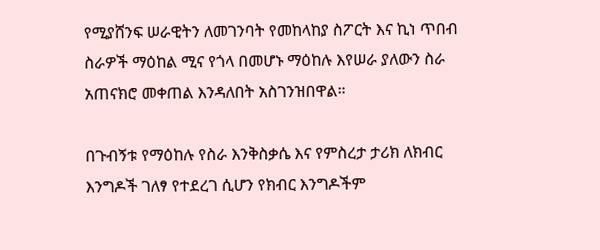የሚያሸንፍ ሠራዊትን ለመገንባት የመከላከያ ስፖርት እና ኪነ ጥበብ ስራዎች ማዕከል ሚና የጎላ በመሆኑ ማዕከሉ እየሠራ ያለውን ስራ አጠናክሮ መቀጠል እንዳለበት አስገንዝበዋል።

በጉብኝቱ የማዕከሉ የስራ እንቅስቃሴ እና የምስረታ ታሪክ ለክብር እንግዶች ገለፃ የተደረገ ሲሆን የክብር እንግዶችም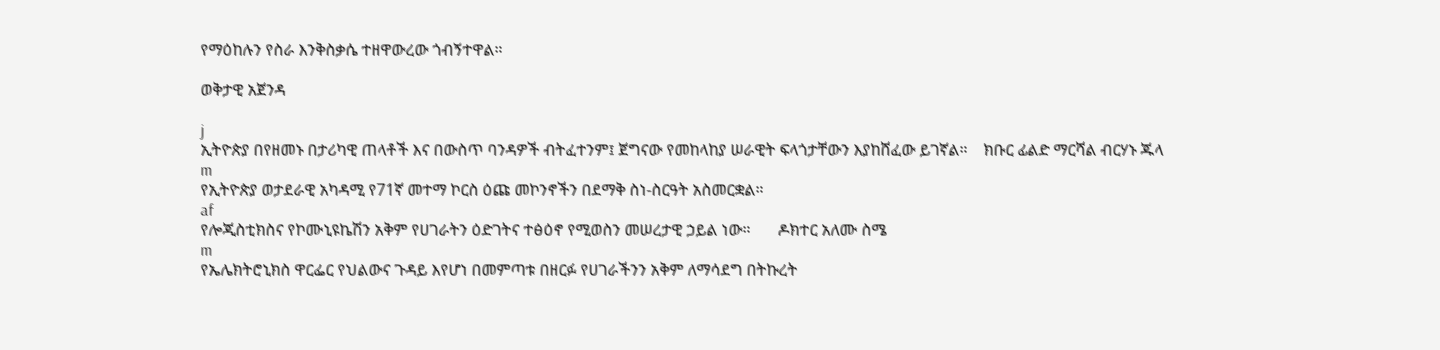የማዕከሉን የስራ እንቅስቃሴ ተዘዋውረው ጎብኝተዋል።

ወቅታዊ አጀንዳ

j
ኢትዮጵያ በየዘመኑ በታሪካዊ ጠላቶች እና በውስጥ ባንዳዎች ብትፈተንም፤ ጀግናው የመከላከያ ሠራዊት ፍላጎታቸውን እያከሸፈው ይገኛል።    ክቡር ፊልድ ማርሻል ብርሃኑ ጁላ
m
የኢትዮጵያ ወታደራዊ አካዳሚ የ71ኛ መተማ ኮርስ ዕጩ መኮንኖችን በደማቅ ስነ-ስርዓት አስመርቋል።
af
የሎጂስቲክስና የኮሙኒዩኬሽን አቅም የሀገራትን ዕድገትና ተፅዕኖ የሚወስን መሠረታዊ ኃይል ነው።       ዶክተር አለሙ ስሜ
m
የኤሌክትሮኒክስ ዋርፌር የህልውና ጉዳይ እየሆነ በመምጣቱ በዘርፉ የሀገራችንን አቅም ለማሳደግ በትኩረት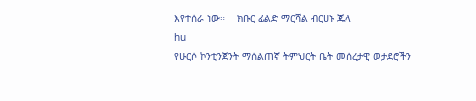እየተሰራ ነው።    ክቡር ፊልድ ማርሻል ብርሀኑ ጁላ
hu
የሁርሶ ኮንቲንጀንት ማሰልጠኛ ትምህርት ቤት መሰረታዊ ወታደሮችን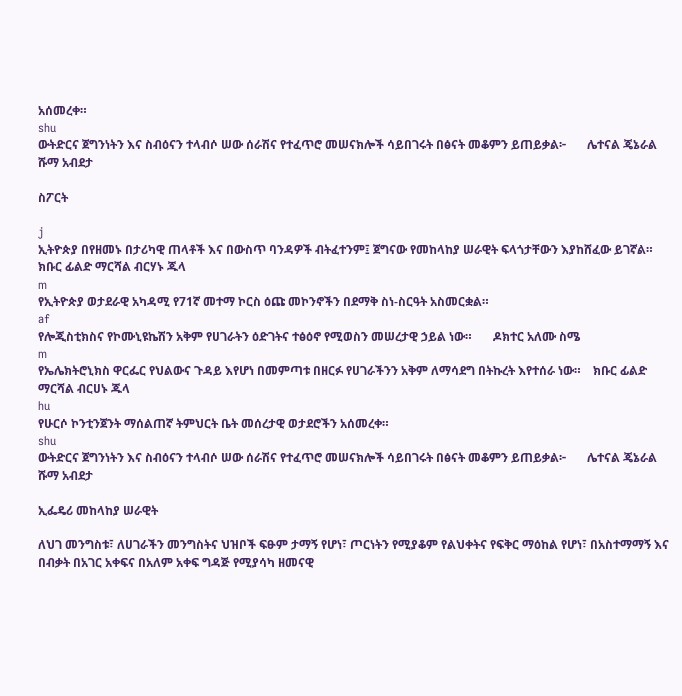አሰመረቀ።
shu
ውትድርና ጀግንነትን እና ስብዕናን ተላብሶ ሠው ሰራሽና የተፈጥሮ መሠናክሎች ሳይበገሩት በፅናት መቆምን ይጠይቃል፦       ሌተናል ጄኔራል ሹማ አብደታ

ስፖርት

j
ኢትዮጵያ በየዘመኑ በታሪካዊ ጠላቶች እና በውስጥ ባንዳዎች ብትፈተንም፤ ጀግናው የመከላከያ ሠራዊት ፍላጎታቸውን እያከሸፈው ይገኛል።    ክቡር ፊልድ ማርሻል ብርሃኑ ጁላ
m
የኢትዮጵያ ወታደራዊ አካዳሚ የ71ኛ መተማ ኮርስ ዕጩ መኮንኖችን በደማቅ ስነ-ስርዓት አስመርቋል።
af
የሎጂስቲክስና የኮሙኒዩኬሽን አቅም የሀገራትን ዕድገትና ተፅዕኖ የሚወስን መሠረታዊ ኃይል ነው።       ዶክተር አለሙ ስሜ
m
የኤሌክትሮኒክስ ዋርፌር የህልውና ጉዳይ እየሆነ በመምጣቱ በዘርፉ የሀገራችንን አቅም ለማሳደግ በትኩረት እየተሰራ ነው።    ክቡር ፊልድ ማርሻል ብርሀኑ ጁላ
hu
የሁርሶ ኮንቲንጀንት ማሰልጠኛ ትምህርት ቤት መሰረታዊ ወታደሮችን አሰመረቀ።
shu
ውትድርና ጀግንነትን እና ስብዕናን ተላብሶ ሠው ሰራሽና የተፈጥሮ መሠናክሎች ሳይበገሩት በፅናት መቆምን ይጠይቃል፦       ሌተናል ጄኔራል ሹማ አብደታ

ኢፌዴሪ መከላከያ ሠራዊት

ለህገ መንግስቱ፣ ለሀገራችን መንግስትና ህዝቦች ፍፁም ታማኝ የሆነ፣ ጦርነትን የሚያቆም የልህቀትና የፍቅር ማዕከል የሆነ፣ በአስተማማኝ እና በብቃት በአገር አቀፍና በአለም አቀፍ ግዳጅ የሚያሳካ ዘመናዊ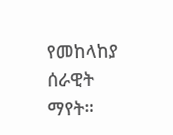የመከላከያ ሰራዊት ማየት።